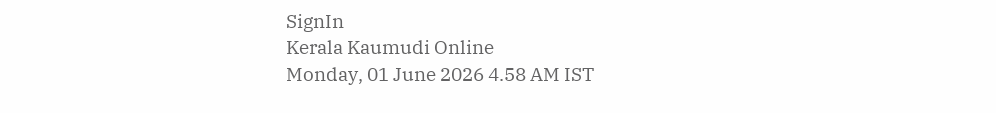SignIn
Kerala Kaumudi Online
Monday, 01 June 2026 4.58 AM IST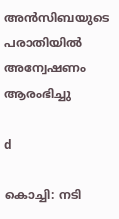അൻസിബയുടെ പരാതിയിൽ അന്വേഷണം ആരംഭിച്ചു

d

കൊച്ചി: നടി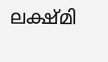ലക്ഷ്മി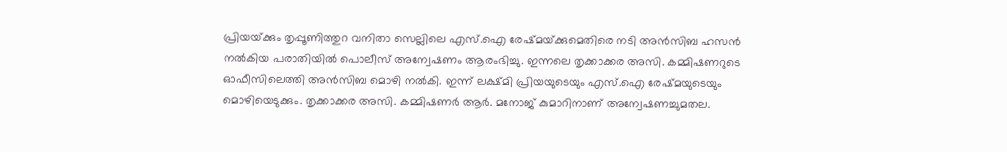പ്രിയയ്‌ക്കും തൃപ്പൂണിത്തുറ വനിതാ സെല്ലിലെ എസ്.ഐ രേഷ്മയ്‌ക്കുമെതിരെ നടി അൻസിബ ഹസൻ നൽകിയ പരാതിയിൽ പൊലീസ് അന്വേഷണം ആരംഭിച്ചു. ഇന്നലെ തൃക്കാക്കര അസി. കമ്മിഷണറുടെ ഓഫീസിലെത്തി അൻസിബ മൊഴി നൽകി. ഇന്ന് ലക്ഷ്മി പ്രിയയുടെയും എസ്.ഐ രേഷ്മയുടെയും മൊഴിയെടുക്കും. തൃക്കാക്കര അസി. കമ്മിഷണർ ആർ. മനോജ് കുമാറിനാണ് അന്വേഷണച്ചുമതല.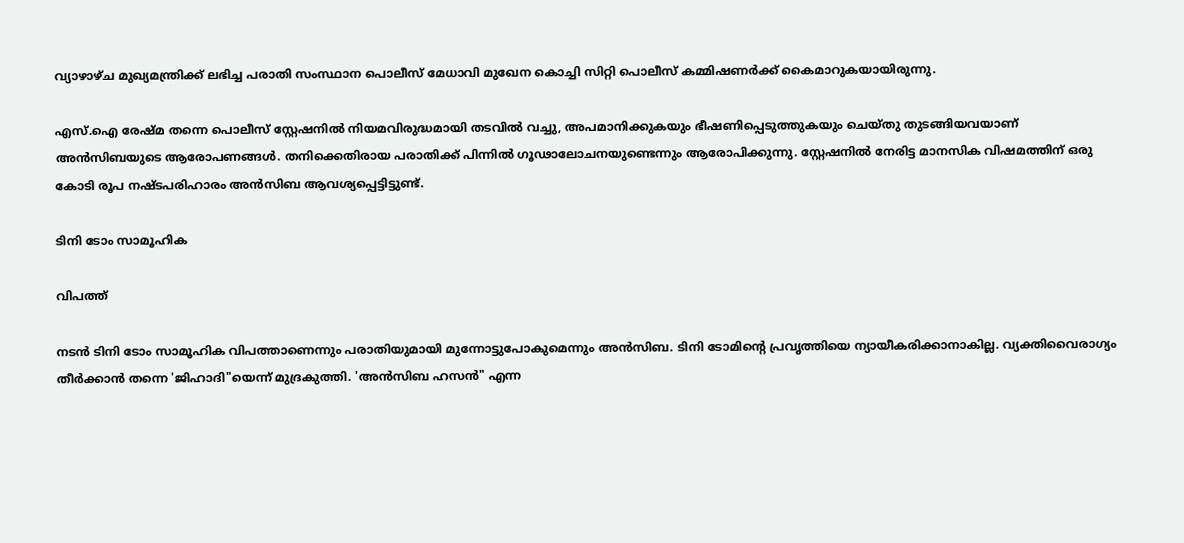വ്യാഴാഴ്ച മുഖ്യമന്ത്രിക്ക് ലഭിച്ച പരാതി സംസ്ഥാന പൊലീസ് മേധാവി മുഖേന കൊച്ചി സിറ്റി പൊലീസ് കമ്മിഷണർക്ക് കൈമാറുകയായിരുന്നു.

എസ്.ഐ രേഷ്മ തന്നെ പൊലീസ് സ്റ്റേഷനിൽ നിയമവിരുദ്ധമായി തടവിൽ വച്ചു, അപമാനിക്കുകയും ഭീഷണിപ്പെടുത്തുകയും ചെയ്തു തുടങ്ങിയവയാണ് അൻസിബയുടെ ആരോപണങ്ങൾ. തനിക്കെതിരായ പരാതിക്ക് പിന്നിൽ ഗൂഢാലോചനയുണ്ടെന്നും ആരോപിക്കുന്നു. സ്റ്റേഷനിൽ നേരിട്ട മാനസിക വിഷമത്തിന് ഒരു കോടി രൂപ നഷ്ടപരിഹാരം അൻസിബ ആവശ്യപ്പെട്ടിട്ടുണ്ട്.

ടിനി ടോം സാമൂഹിക

വിപത്ത്

നടൻ ടിനി ടോം സാമൂഹിക വിപത്താണെന്നും പരാതിയുമായി മുന്നോട്ടുപോകുമെന്നും അൻസിബ. ടിനി ടോമിന്റെ പ്രവൃത്തിയെ ന്യായീകരിക്കാനാകില്ല. വ്യക്തിവൈരാഗ്യം തീർക്കാൻ തന്നെ 'ജിഹാദി"യെന്ന് മുദ്രകുത്തി. 'അൻസിബ ഹസൻ" എന്ന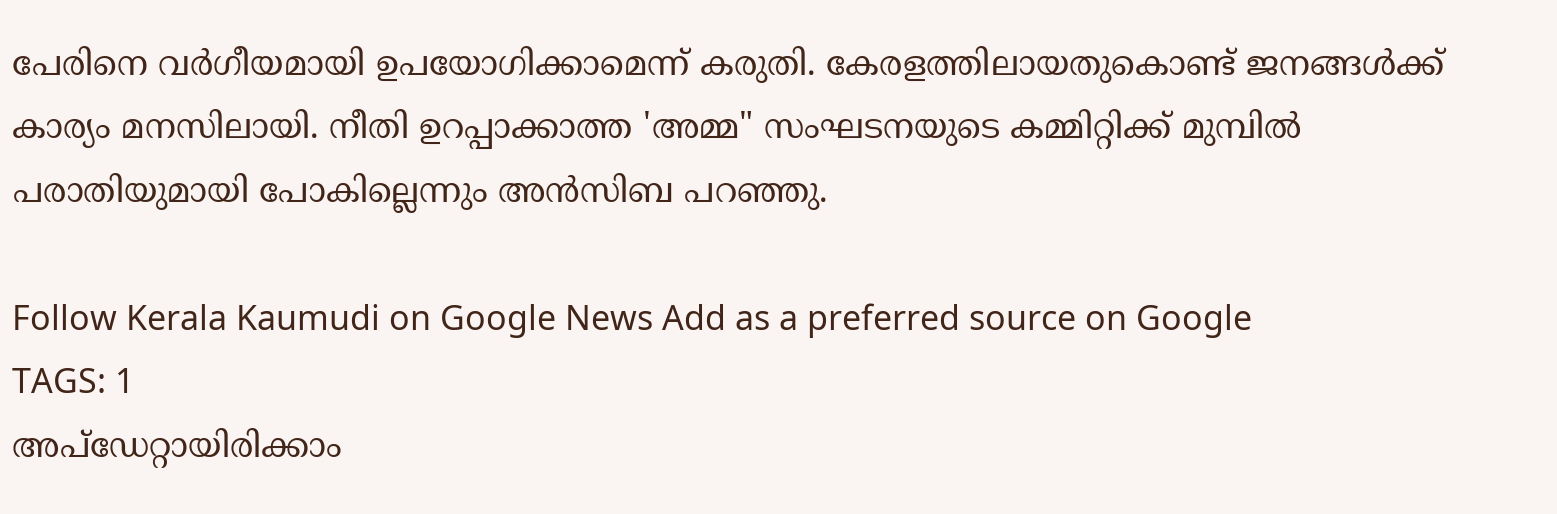പേരിനെ വർഗീയമായി ഉപയോഗിക്കാമെന്ന് കരുതി. കേരളത്തിലായതുകൊണ്ട് ജനങ്ങൾക്ക് കാര്യം മനസിലായി. നീതി ഉറപ്പാക്കാത്ത 'അമ്മ" സംഘടനയുടെ കമ്മിറ്റിക്ക് മുമ്പിൽ പരാതിയുമായി പോകില്ലെന്നും അൻസിബ പറഞ്ഞു.

Follow Kerala Kaumudi on Google News Add as a preferred source on Google
TAGS: 1
അപ്ഡേറ്റായിരിക്കാം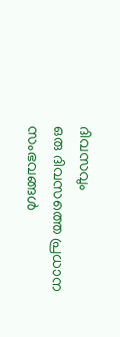ദിവസവും
ഒരു ദിവസത്തെ പ്രധാന സംഭവങ്ങൾ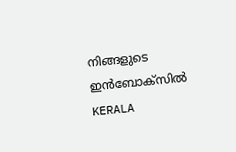നിങ്ങളുടെ ഇൻബോക്സിൽ
KERALA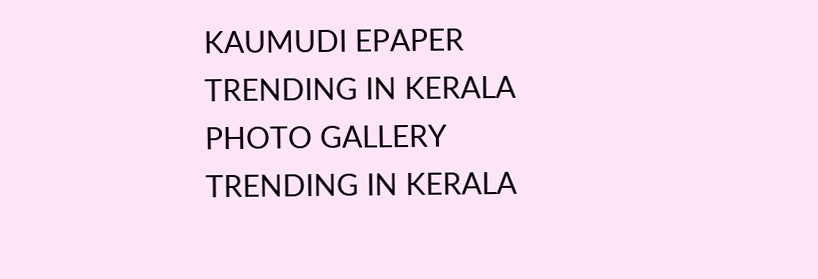KAUMUDI EPAPER
TRENDING IN KERALA
PHOTO GALLERY
TRENDING IN KERALA